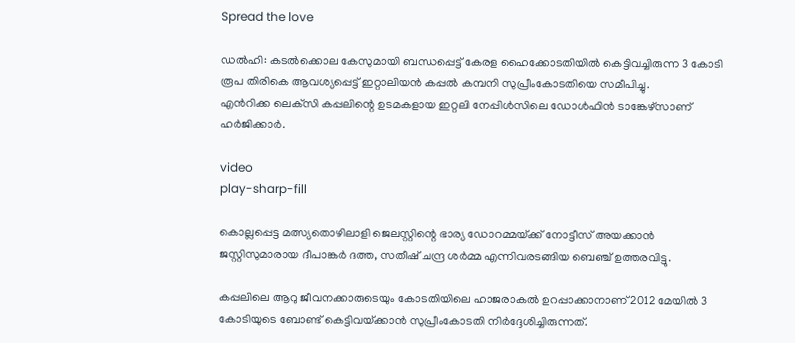Spread the love

ഡല്‍ഹി: കടല്‍ക്കൊല കേസുമായി ബന്ധപ്പെട്ട് കേരള ഹൈക്കോടതിയില്‍ കെട്ടിവച്ചിരുന്ന 3 കോടി രൂപ തിരികെ ആവശ്യപ്പെട്ട് ഇറ്റാലിയൻ കപ്പല്‍ കമ്പനി സുപ്രീംകോടതിയെ സമീപിച്ചു.
എൻറിക്ക ലെക്‌സി കപ്പലിന്റെ ഉടമകളായ ഇറ്റലി നേപ്പിള്‍സിലെ ഡോള്‍ഫിൻ ടാങ്കേഴ്സാണ് ഹർജിക്കാ‌ർ.

video
play-sharp-fill

കൊല്ലപ്പെട്ട മത്സ്യതൊഴിലാളി ജെലസ്റ്റിന്റെ ഭാര്യ ഡോറമ്മയ്‌ക്ക് നോട്ടീസ് അയക്കാൻ ജസ്റ്റിസുമാരായ ദീപാങ്കർ ദത്ത, സതീഷ് ചന്ദ്ര ശർമ്മ എന്നിവരടങ്ങിയ ബെഞ്ച് ഉത്തരവിട്ടു.

കപ്പലിലെ ആറു ജീവനക്കാരുടെയും കോടതിയിലെ ഹാജരാകല്‍ ഉറപ്പാക്കാനാണ് 2012 മേയില്‍ 3 കോടിയുടെ ബോണ്ട് കെട്ടിവയ്‌ക്കാൻ സുപ്രീംകോടതി നിർദ്ദേശിച്ചിരുന്നത്.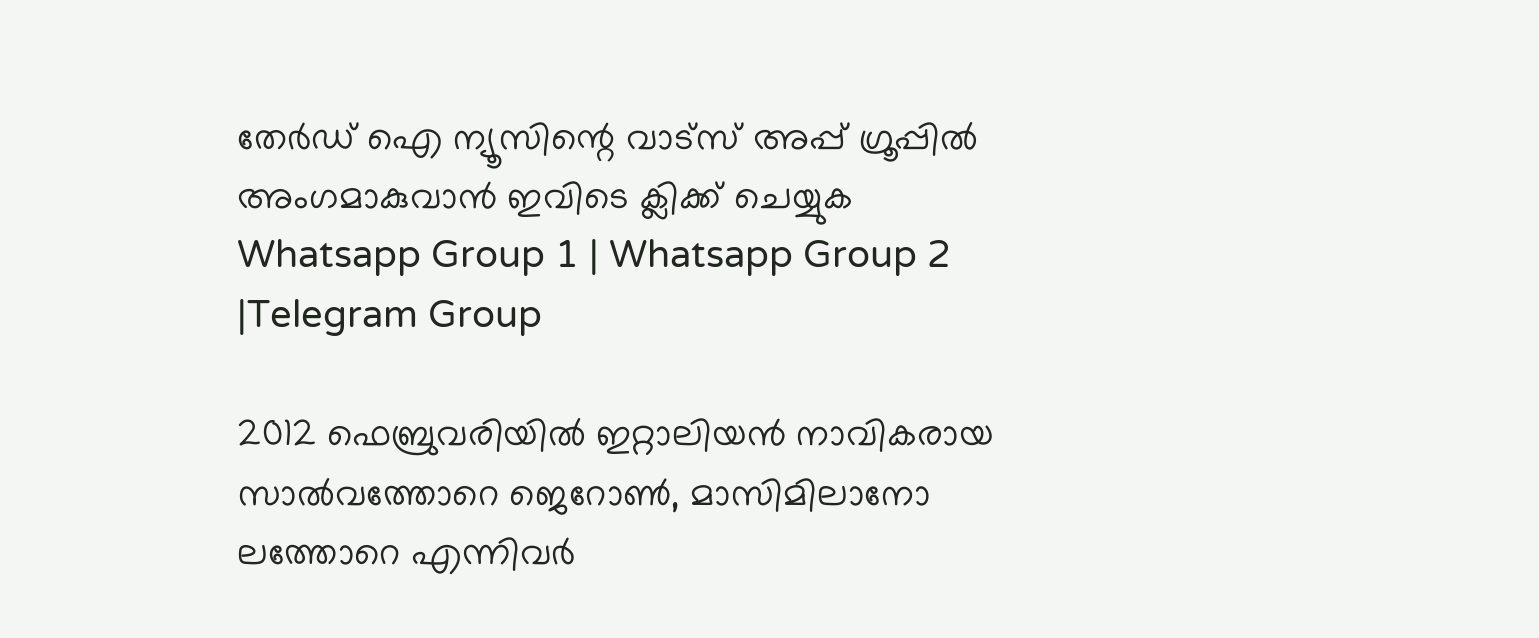തേർഡ് ഐ ന്യൂസിന്റെ വാട്സ് അപ്പ് ഗ്രൂപ്പിൽ അംഗമാകുവാൻ ഇവിടെ ക്ലിക്ക് ചെയ്യുക
Whatsapp Group 1 | Whatsapp Group 2 |Telegram Group

2012 ഫെബ്രുവരിയില്‍ ഇറ്റാലിയൻ നാവികരായ സാല്‍വത്തോറെ ജെറോണ്‍, മാസിമിലാനോ ലത്തോറെ എന്നിവർ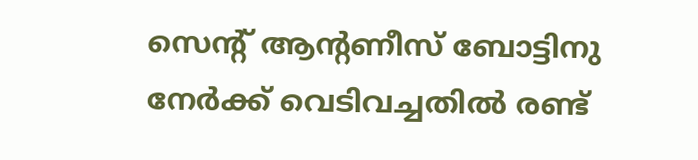സെന്റ് ആന്റണീസ് ബോട്ടിനു നേർക്ക് വെടിവച്ചതില്‍ രണ്ട്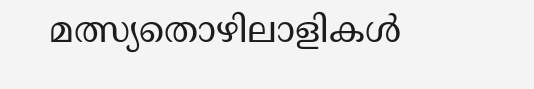മത്സ്യതൊഴിലാളികള്‍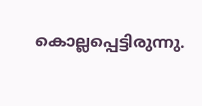കൊല്ലപ്പെട്ടിരുന്നു.